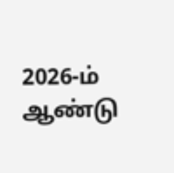2026-ம் ஆண்டு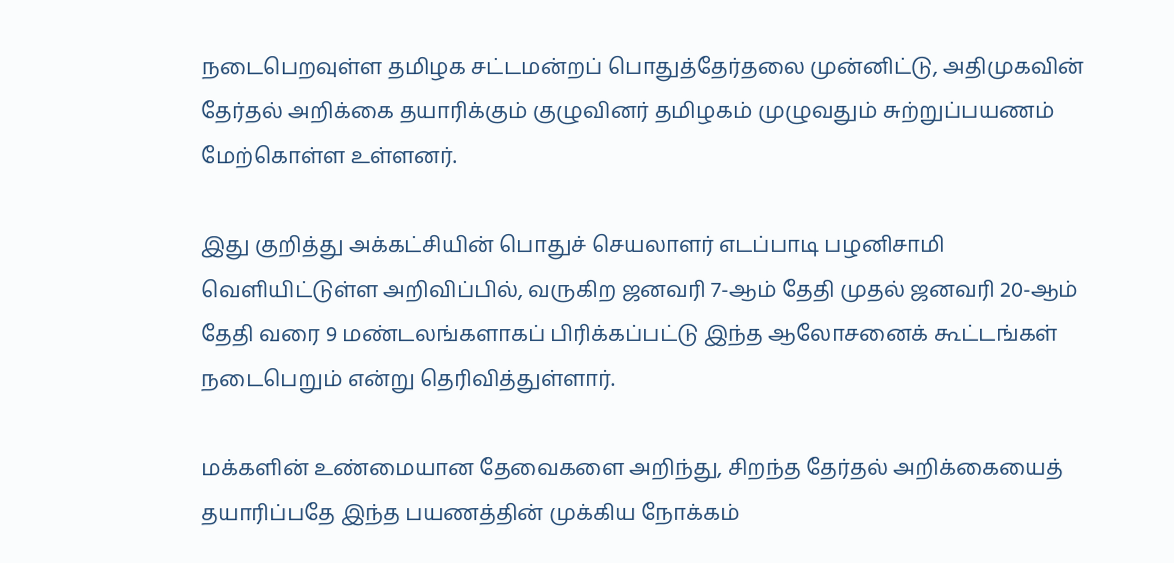நடைபெறவுள்ள தமிழக சட்டமன்றப் பொதுத்தேர்தலை முன்னிட்டு, அதிமுகவின் தேர்தல் அறிக்கை தயாரிக்கும் குழுவினர் தமிழகம் முழுவதும் சுற்றுப்பயணம் மேற்கொள்ள உள்ளனர்.

இது குறித்து அக்கட்சியின் பொதுச் செயலாளர் எடப்பாடி பழனிசாமி வெளியிட்டுள்ள அறிவிப்பில், வருகிற ஜனவரி 7-ஆம் தேதி முதல் ஜனவரி 20-ஆம் தேதி வரை 9 மண்டலங்களாகப் பிரிக்கப்பட்டு இந்த ஆலோசனைக் கூட்டங்கள் நடைபெறும் என்று தெரிவித்துள்ளார்.

மக்களின் உண்மையான தேவைகளை அறிந்து, சிறந்த தேர்தல் அறிக்கையைத் தயாரிப்பதே இந்த பயணத்தின் முக்கிய நோக்கம்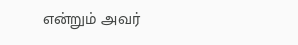என்றும் அவர்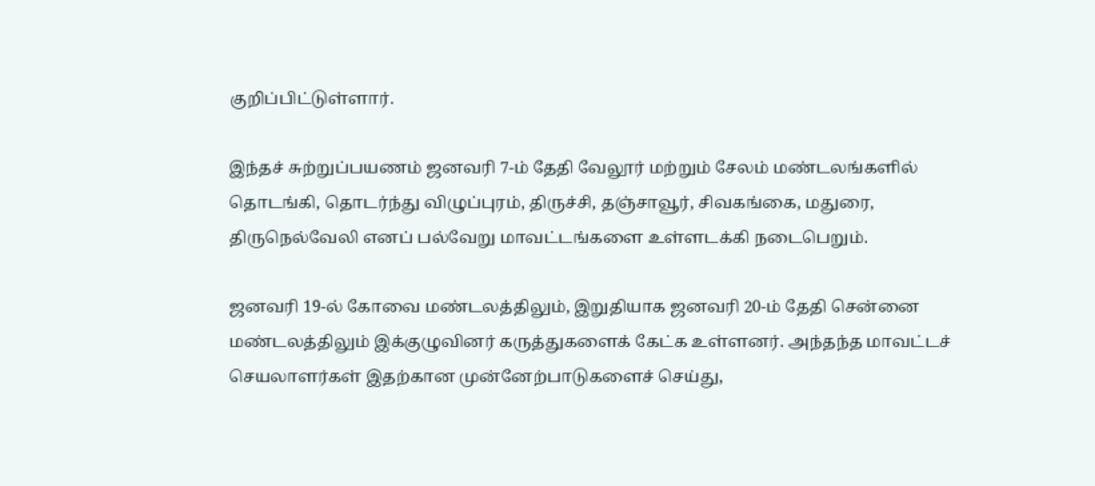குறிப்பிட்டுள்ளார்.

இந்தச் சுற்றுப்பயணம் ஜனவரி 7-ம் தேதி வேலூர் மற்றும் சேலம் மண்டலங்களில் தொடங்கி, தொடர்ந்து விழுப்புரம், திருச்சி, தஞ்சாவூர், சிவகங்கை, மதுரை, திருநெல்வேலி எனப் பல்வேறு மாவட்டங்களை உள்ளடக்கி நடைபெறும்.

ஜனவரி 19-ல் கோவை மண்டலத்திலும், இறுதியாக ஜனவரி 20-ம் தேதி சென்னை மண்டலத்திலும் இக்குழுவினர் கருத்துகளைக் கேட்க உள்ளனர். அந்தந்த மாவட்டச் செயலாளர்கள் இதற்கான முன்னேற்பாடுகளைச் செய்து,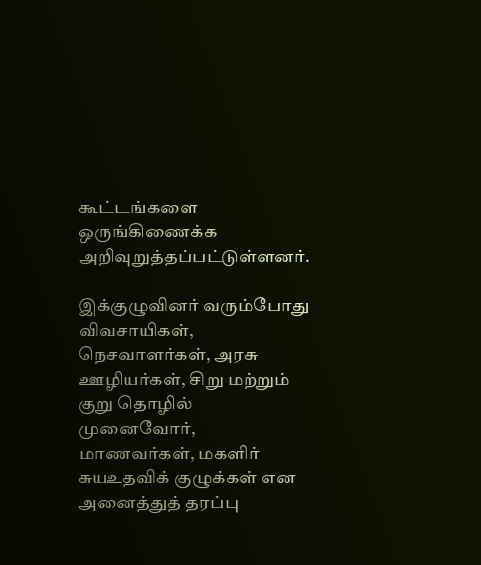கூட்டங்களை ஒருங்கிணைக்க அறிவுறுத்தப்பட்டுள்ளனர்.

இக்குழுவினர் வரும்போது விவசாயிகள், நெசவாளர்கள், அரசு ஊழியர்கள், சிறு மற்றும் குறு தொழில் முனைவோர், மாணவர்கள், மகளிர் சுயஉதவிக் குழுக்கள் என அனைத்துத் தரப்பு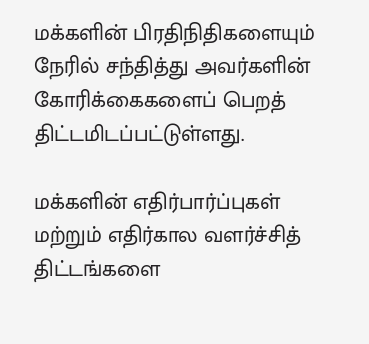மக்களின் பிரதிநிதிகளையும் நேரில் சந்தித்து அவர்களின் கோரிக்கைகளைப் பெறத் திட்டமிடப்பட்டுள்ளது.

மக்களின் எதிர்பார்ப்புகள் மற்றும் எதிர்கால வளர்ச்சித் திட்டங்களை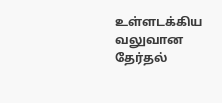உள்ளடக்கிய வலுவான தேர்தல்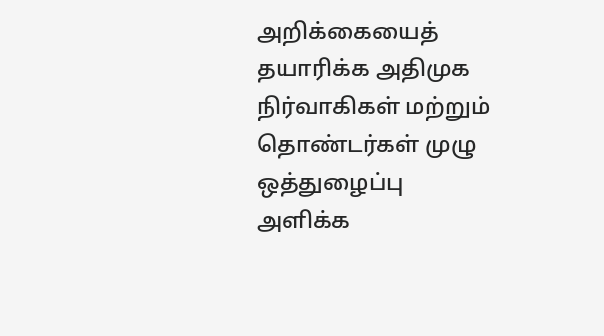அறிக்கையைத் தயாரிக்க அதிமுக நிர்வாகிகள் மற்றும் தொண்டர்கள் முழு ஒத்துழைப்பு அளிக்க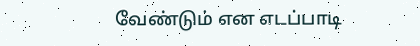வேண்டும் என எடப்பாடி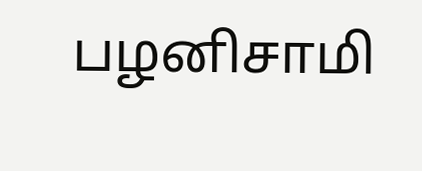பழனிசாமி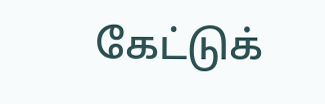கேட்டுக்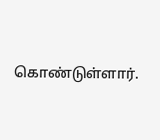கொண்டுள்ளார்.